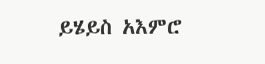ይሄይስ አእምሮ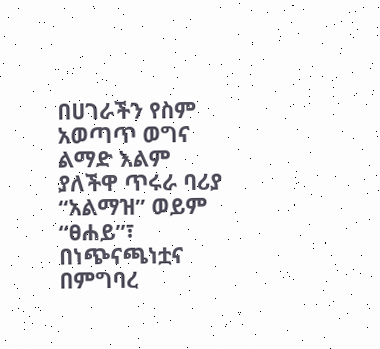በሀገራችን የስም አወጣጥ ወግና ልማድ እልም ያለችዋ ጥሩራ ባሪያ “አልማዝ” ወይም “ፀሐይ”፣ በነጭናጫነቷና በምግባረ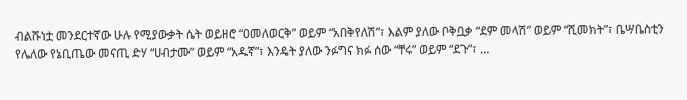ብልሹነቷ መንደርተኛው ሁሉ የሚያውቃት ሴት ወይዘሮ “ዐመለወርቅ” ወይም “አበቅየለሽ”፣ እልም ያለው ቦቅቧቃ “ደም መላሽ” ወይም “ሺመክት”፣ ቤሣቤስቲን የሌለው የኔቢጤው መናጢ ድሃ “ሀብታሙ” ወይም “አዱኛ”፣ እንዴት ያለው ንፉግና ክፉ ሰው “ቸሩ” ወይም “ደጉ”፣ …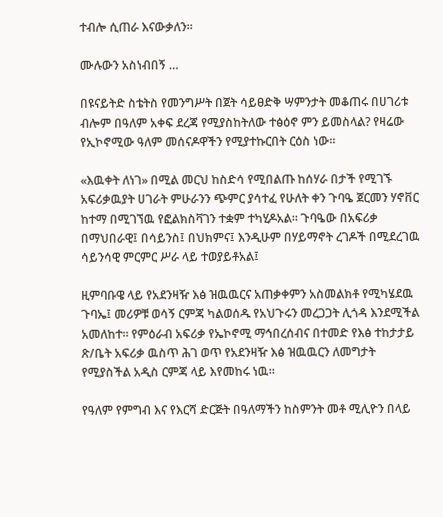ተብሎ ሲጠራ እናውቃለን።

ሙሉውን አስነብበኝ …

በዩናይትድ ስቴትስ የመንግሥት በጀት ሳይፀድቅ ሣምንታት መቆጠሩ በሀገሪቱ ብሎም በዓለም አቀፍ ደረጃ የሚያስከትለው ተፅዕኖ ምን ይመስላል? የዛሬው የኢኮኖሚው ዓለም መሰናዶዋችን የሚያተኩርበት ርዕስ ነው።

«እዉቀት ለነገ» በሚል መርህ ከስድሳ የሚበልጡ ከሰሃራ በታች የሚገኙ አፍሪቃዉያት ሀገራት ምሁራንን ጭምር ያሳተፈ የሁለት ቀን ጉባዔ ጀርመን ሃኖቨር ከተማ በሚገኘዉ የፎልክስቫገን ተቋም ተካሂዶአል። ጉባዔው በአፍሪቃ በማህበራዊ፤ በሳይንስ፤ በህክምና፤ እንዲሁም በሃይማኖት ረገዶች በሚደረገዉ ሳይንሳዊ ምርምር ሥራ ላይ ተወያይቶአል፤

ዚምባቡዌ ላይ የአደንዛዥ እፅ ዝዉዉርና አጠቃቀምን አስመልክቶ የሚካሄደዉ ጉባኤ፤ መሪዎቹ ወሳኝ ርምጃ ካልወሰዱ የአህጉሩን መረጋጋት ሊጎዳ እንደሚችል አመለከተ። የምዕራብ አፍሪቃ የኤኮኖሚ ማኅበረሰብና በተመድ የእፅ ተከታታይ ጽ/ቤት አፍሪቃ ዉስጥ ሕገ ወጥ የአደንዛዥ እፅ ዝዉዉርን ለመግታት የሚያስችል አዲስ ርምጃ ላይ እየመከሩ ነዉ።

የዓለም የምግብ እና የእርሻ ድርጅት በዓለማችን ከስምንት መቶ ሚሊዮን በላይ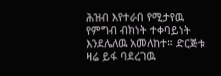ሕዝብ እየተራበ የሚታየዉ የምግብ ብክነት ተቀባይነት እንደሌለዉ አመለከተ። ድርጅቱ ዛሬ ይፋ ባደረገዉ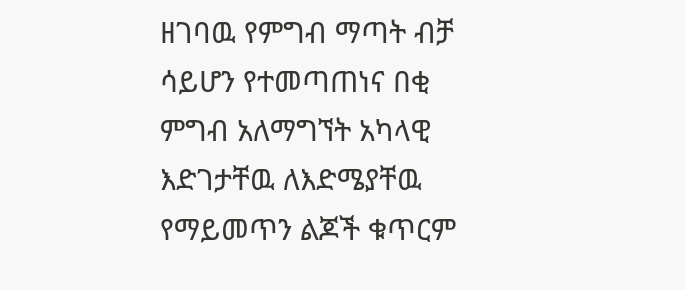ዘገባዉ የምግብ ማጣት ብቻ ሳይሆን የተመጣጠነና በቂ ምግብ አለማግኘት አካላዊ እድገታቸዉ ለእድሜያቸዉ የማይመጥን ልጆች ቁጥርም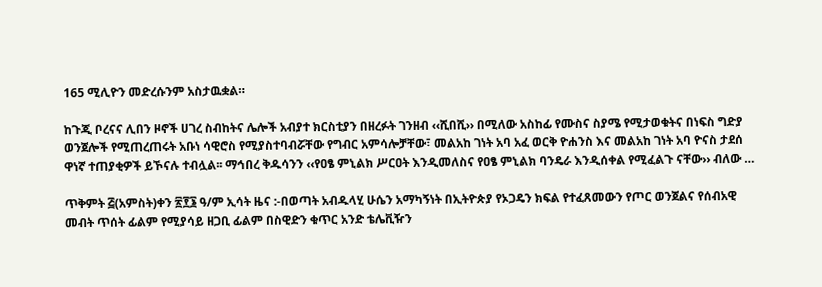165 ሚሊዮን መድረሱንም አስታዉቋል።

ከጉጂ ቦረናና ሊበን ዞኖች ሀገረ ስብከትና ሌሎች አብያተ ክርስቲያን በዘረፉት ገንዘብ ‹‹ሺበሺ›› በሚለው አስከፊ የሙስና ስያሜ የሚታወቁትና በነፍስ ግድያ ወንጀሎች የሚጠረጠሩት አቡነ ሳዊሮስ የሚያስተባብሯቸው የግብር አምሳሎቻቸው፣ መልአከ ገነት አባ አፈ ወርቅ ዮሐንስ እና መልአከ ገነት አባ ዮናስ ታደሰ ዋነኛ ተጠያቂዎች ይኾናሉ ተብሏል፡፡ ማኅበረ ቅዱሳንን ‹‹የዐፄ ምኒልክ ሥርዐት እንዲመለስና የዐፄ ምኒልክ ባንዴራ እንዲሰቀል የሚፈልጉ ናቸው›› ብለው …

ጥቅምት ፭(አምስት)ቀን ፳፻፮ ዓ/ም ኢሳት ዜና :-በወጣት አብዱላሂ ሁሴን አማካኝነት በኢትዮጵያ የኦጋዴን ክፍል የተፈጸመውን የጦር ወንጀልና የሰብአዊ መብት ጥሰት ፊልም የሚያሳይ ዘጋቢ ፊልም በስዊድን ቁጥር አንድ ቴሌቪዥን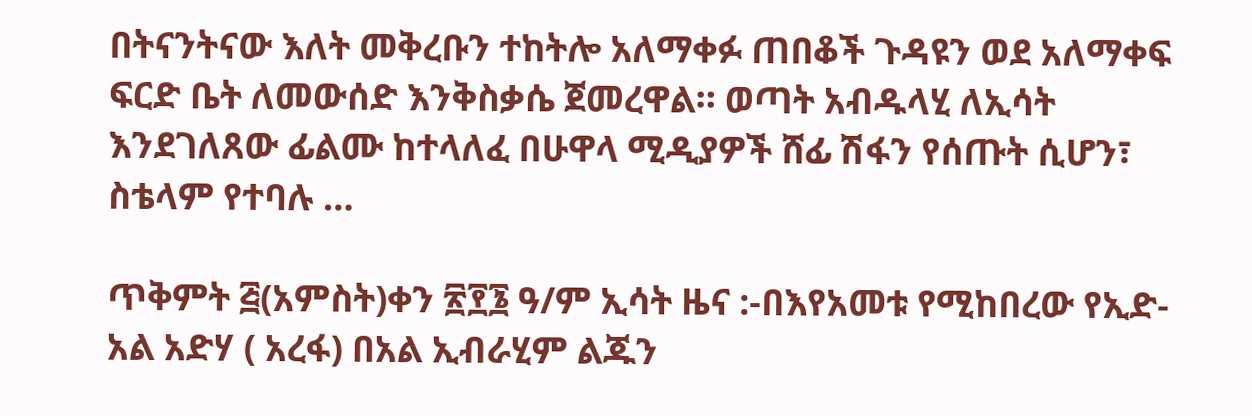በትናንትናው እለት መቅረቡን ተከትሎ አለማቀፉ ጠበቆች ጉዳዩን ወደ አለማቀፍ ፍርድ ቤት ለመውሰድ እንቅስቃሴ ጀመረዋል። ወጣት አብዱላሂ ለኢሳት እንደገለጸው ፊልሙ ከተላለፈ በሁዋላ ሚዲያዎች ሸፊ ሽፋን የሰጡት ሲሆን፣ ስቴላም የተባሉ …

ጥቅምት ፭(አምስት)ቀን ፳፻፮ ዓ/ም ኢሳት ዜና :-በእየአመቱ የሚከበረው የኢድ-አል አድሃ ( አረፋ) በአል ኢብራሂም ልጁን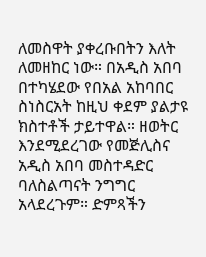ለመስዋት ያቀረቡበትን እለት ለመዘከር ነው። በአዲስ አበባ በተካሄደው የበአል አከባበር ስነስርአት ከዚህ ቀደም ያልታዩ ክስተቶች ታይተዋል። ዘወትር እንደሚደረገው የመጅሊስና አዲስ አበባ መስተዳድር ባለስልጣናት ንግግር አላደረጉም። ድምጻችን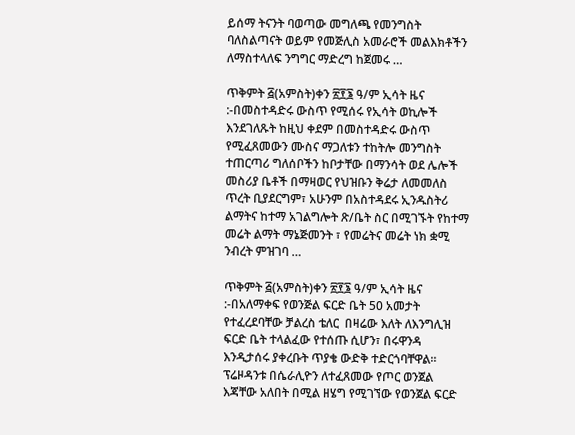ይሰማ ትናንት ባወጣው መግለጫ የመንግስት ባለስልጣናት ወይም የመጅሊስ አመራሮች መልእክቶችን ለማስተላለፍ ንግግር ማድረግ ከጀመሩ …

ጥቅምት ፭(አምስት)ቀን ፳፻፮ ዓ/ም ኢሳት ዜና :-በመስተዳድሩ ውስጥ የሚሰሩ የኢሳት ወኪሎች እንደገለጹት ከዚህ ቀደም በመስተዳድሩ ውስጥ የሚፈጸመውን ሙስና ማጋለቱን ተከትሎ መንግስት ተጠርጣሪ ግለሰቦችን ከቦታቸው በማንሳት ወደ ሌሎች መስሪያ ቤቶች በማዛወር የህዝቡን ቅሬታ ለመመለስ ጥረት ቢያደርግም፣ አሁንም በአስተዳደሩ ኢንዱስትሪ ልማትና ከተማ አገልግሎት ጽ/ቤት ስር በሚገኙት የከተማ መሬት ልማት ማኔጅመንት ፣ የመሬትና መሬት ነክ ቋሚ ንብረት ምዝገባ …

ጥቅምት ፭(አምስት)ቀን ፳፻፮ ዓ/ም ኢሳት ዜና :-በአለማቀፍ የወንጅል ፍርድ ቤት 50 አመታት የተፈረደባቸው ቻልረስ ቴለር  በዛሬው እለት ለእንግሊዝ ፍርድ ቤት ተላልፈው የተሰጡ ሲሆን፣ በሩዋንዳ እንዲታሰሩ ያቀረቡት ጥያቄ ውድቅ ተድርጎባቸዋል። ፕሬዞዳንቱ በሴራሊዮን ለተፈጸመው የጦር ወንጀል እጃቸው አለበት በሚል ዘሄግ የሚገኘው የወንጀል ፍርድ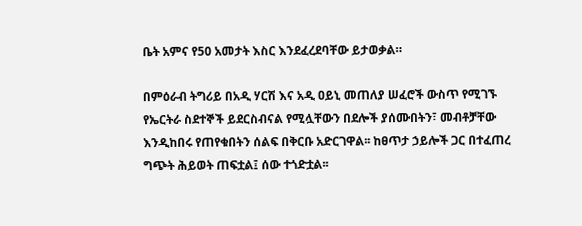ቤት አምና የ50 አመታት እስር እንደፈረደባቸው ይታወቃል።

በምዕራብ ትግሪይ በአዲ ሃርሽ እና አዲ ዐይኒ መጠለያ ሠፈሮች ውስጥ የሚገኙ የኤርትራ ስደተኞች ይደርስብናል የሚሏቸውን በደሎች ያሰሙበትን፣ መብቶቻቸው እንዲከበሩ የጠየቁበትን ሰልፍ በቅርቡ አድርገዋል፡፡ ከፀጥታ ኃይሎች ጋር በተፈጠረ ግጭት ሕይወት ጠፍቷል፤ ሰው ተጎድቷል፡፡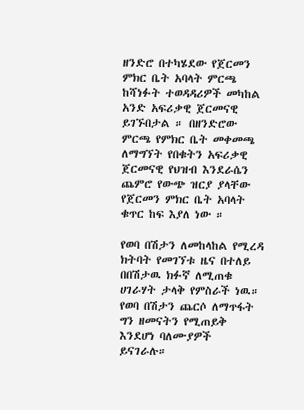ዘንድሮ በተካሄደው የጀርመን ምክር ቤት አባላት ምርጫ ከሻነፉት ተወዳዳሪዎች መካከል አንድ አፍሪቃዊ ጀርመናዊ ይገኙበታል ። በዘንድሮው ምርጫ የምክር ቤት መቀመጫ ለማግኘት የበቁትን አፍሪቃዊ ጀርመናዊ የህዝብ እንደራሴን ጨምሮ የውጭ ዝርያ ያላቸው የጀርመን ምክር ቤት አባላት ቁጥር ከፍ እያለ ነው ።

የወባ በሽታን ለመከላከል የሚረዳ ክትባት የመገኘቱ ዜና በተለይ በበሽታዉ ክፉኛ ለሚጠቁ ሀገራሃት ታላቅ የምስራች ነዉ። የወባ በሽታን ጨርሶ ለማጥፋት ግን ዘመናትን የሚጠይቅ እንደሆነ ባለሙያዎች ይናገራሉ።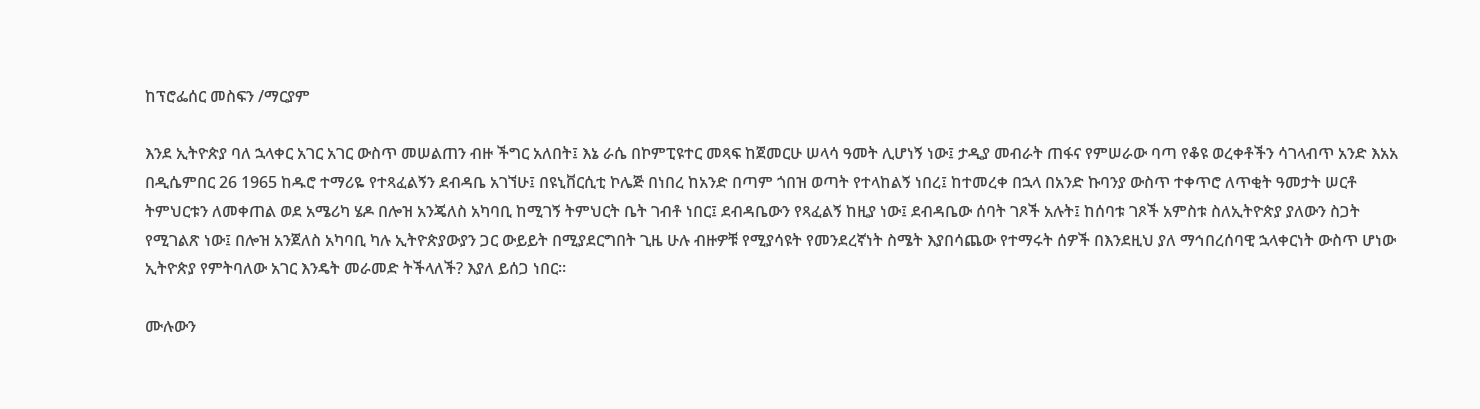ከፕሮፌሰር መስፍን /ማርያም

እንደ ኢትዮጵያ ባለ ኋላቀር አገር አገር ውስጥ መሠልጠን ብዙ ችግር አለበት፤ እኔ ራሴ በኮምፒዩተር መጻፍ ከጀመርሁ ሠላሳ ዓመት ሊሆነኝ ነው፤ ታዲያ መብራት ጠፋና የምሠራው ባጣ የቆዩ ወረቀቶችን ሳገላብጥ አንድ እአአ በዲሴምበር 26 1965 ከዱሮ ተማሪዬ የተጻፈልኝን ደብዳቤ አገኘሁ፤ በዩኒቨርሲቲ ኮሌጅ በነበረ ከአንድ በጣም ጎበዝ ወጣት የተላከልኝ ነበረ፤ ከተመረቀ በኋላ በአንድ ኩባንያ ውስጥ ተቀጥሮ ለጥቂት ዓመታት ሠርቶ ትምህርቱን ለመቀጠል ወደ አሜሪካ ሄዶ በሎዝ አንጄለስ አካባቢ ከሚገኝ ትምህርት ቤት ገብቶ ነበር፤ ደብዳቤውን የጻፈልኝ ከዚያ ነው፤ ደብዳቤው ሰባት ገጾች አሉት፤ ከሰባቱ ገጾች አምስቱ ስለኢትዮጵያ ያለውን ስጋት የሚገልጽ ነው፤ በሎዝ አንጀለስ አካባቢ ካሉ ኢትዮጵያውያን ጋር ውይይት በሚያደርግበት ጊዜ ሁሉ ብዙዎቹ የሚያሳዩት የመንደረኛነት ስሜት እያበሳጨው የተማሩት ሰዎች በእንደዚህ ያለ ማኅበረሰባዊ ኋላቀርነት ውስጥ ሆነው ኢትዮጵያ የምትባለው አገር እንዴት መራመድ ትችላለች? እያለ ይሰጋ ነበር።

ሙሉውን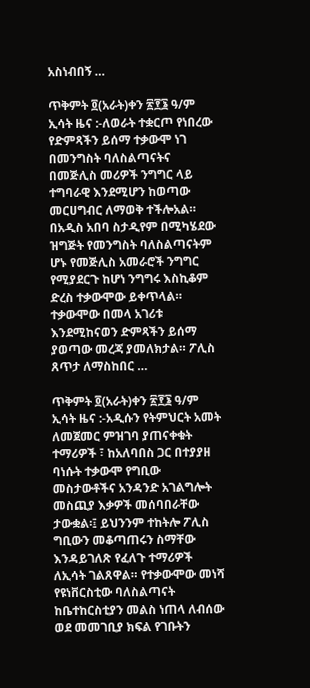አስነብበኝ …

ጥቅምት ፬(አራት)ቀን ፳፻፮ ዓ/ም ኢሳት ዜና :-ለወራት ተቋርጦ የነበረው የድምጻችን ይሰማ ተቃውሞ ነገ በመንግስት ባለስልጣናትና በመጅሊስ መሪዎች ንግግር ላይ ተግባራዊ እንደሚሆን ከወጣው መርሀግብር ለማወቅ ተችሎአል። በአዲስ አበባ ስታዲየም በሚካሄደው ዝግጅት የመንግስት ባለስልጣናትም ሆኑ የመጅሊስ አመራሮች ንግግር የሚያደርጉ ከሆነ ንግግሩ እስኪቆም ድረስ ተቃውሞው ይቀጥላል። ተቃውሞው በመላ አገሪቱ እንደሚከናወን ድምጻችን ይሰማ ያወጣው መረጃ ያመለክታል። ፖሊስ ጸጥታ ለማስከበር …

ጥቅምት ፬(አራት)ቀን ፳፻፮ ዓ/ም ኢሳት ዜና :-አዲሱን የትምህርት አመት ለመጀመር ምዝገባ ያጠናቀቁት ተማሪዎች ፣ ከአለባበስ ጋር በተያያዘ ባነሱት ተቃውሞ የግቢው መስታውቶችና አንዳንድ አገልግሎት መስጪያ እቃዎች መሰባበራቸው ታውቋል፡፤ ይህንንም ተከትሎ ፖሊስ ግቢውን መቆጣጠሩን ስማቸው እንዳይገለጽ የፈለጉ ተማሪዎች ለኢሳት ገልጸዋል። የተቃውሞው መነሻ የዩነቨርስቲው ባለስልጣናት ከቤተከርስቲያን መልስ ነጠላ ለብሰው ወደ መመገቢያ ክፍል የገቡትን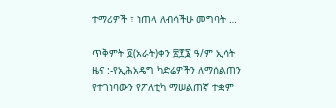ተማሪዎች ፣ ነጠላ ለብሳችሁ መግባት …

ጥቅምት ፬(አራት)ቀን ፳፻፮ ዓ/ም ኢሳት ዜና :-የኢሕአዴግ ካድሬዎችን ለማሰልጠን የተገነባውን የፖለቲካ ማሠልጠኛ ተቋም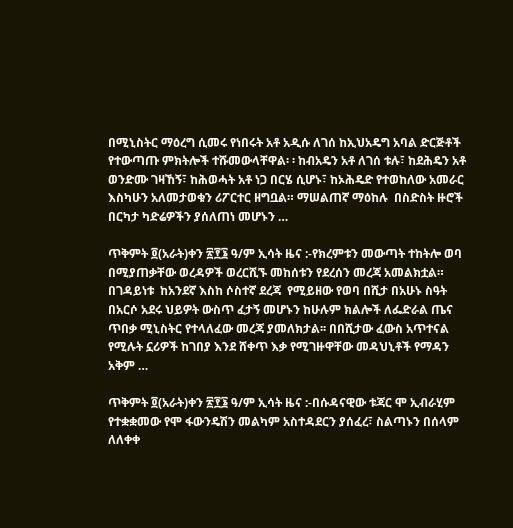በሚኒስትር ማዕረግ ሲመሩ የነበሩት አቶ አዲሱ ለገሰ ከኢህአዴግ አባል ድርጅቶች የተውጣጡ ምክትሎች ተሹመውላቸዋል፡ ፡ ከብአዴን አቶ ለገሰ ቱሉ፣ ከደሕዴን አቶ ወንድሙ ገዛኸኝ፣ ከሕወሓት አቶ ነጋ በርሄ ሲሆኑ፣ ከኦሕዴድ የተወከለው አመራር እስካሁን አለመታወቁን ሪፖርተር ዘግቧል። ማሠልጠኛ ማዕከሉ  በስድስት ዙሮች በርካታ ካድሬዎችን ያሰለጠነ መሆኑን …

ጥቅምት ፬(አራት)ቀን ፳፻፮ ዓ/ም ኢሳት ዜና :-የክረምቱን መውጣት ተከትሎ ወባ በሚያጠቃቸው ወረዳዎች ወረርሺኙ መከሰቱን የደረሰን መረጃ አመልክቷል። በገዳይነቱ  ከአንደኛ እስከ ሶስተኛ ደረጃ  የሚይዘው የወባ በሺታ በአሁኑ ስዓት በአርሶ አደሩ ህይዎት ውስጥ ፈታኝ መሆኑን ከሁሉም ክልሎች ለፌድራል ጤና ጥበቃ ሚኒስትር የተላለፈው መረጃ ያመለክታል፡፡ በበሺታው ፈውስ አጥተናል የሚሉት ኗሪዎች ከገበያ እንደ ሸቀጥ እቃ የሚገዙዋቸው መዳህኒቶች የማዳን አቅም …

ጥቅምት ፬(አራት)ቀን ፳፻፮ ዓ/ም ኢሳት ዜና :-በሱዳናዊው ቱጃር ሞ ኢብራሂም የተቋቋመው የሞ ፋውንዴሽን መልካም አስተዳደርን ያሰፈረ፣ ስልጣኑን በሰላም ለለቀቀ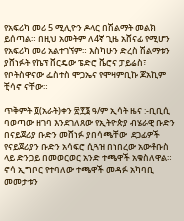የአፍሪካ መሪ 5 ሚሊዮን ዶላር በሽልማት መልክ ይሰጣል። በዚህ አመትም ለ4ኛ ጊዜ አሸናፊ የሚሆን የአፍሪካ መሪ አልተገኘም። እስካሁን ድረስ ሽልማቱን ያሸነፉት የኬፕ ቨርዴው ፔድሮ ቬሮና ፓይሬስ፣ የቦትስዋናው ፌስተስ ሞጋኤና የሞዛምቢኩ ጆአኪም ቺሳኖ ናቸው።

ጥቅምት ፬(አራት)ቀን ፳፻፮ ዓ/ም ኢሳት ዜና :-ቢቢሲ ባወጣው ዘገባ እንደገለጸው የኢትዮጵያ ብሄራዊ ቡድን በናይጀሪያ ቡድን መሸነፉ ያበሳጫቸው  ደጋፊዎች የናይጀሪያን ቡድን አሳፍሮ ሲጓዝ በነበረው አውቶቡስ ላይ ድንጋይ በመወርወር አንድ ተጫዋች አቁስለዋል። ኖሳ ኢግቦር የተባለው ተጫዋች መዳፉ አካባቢ መመታቱን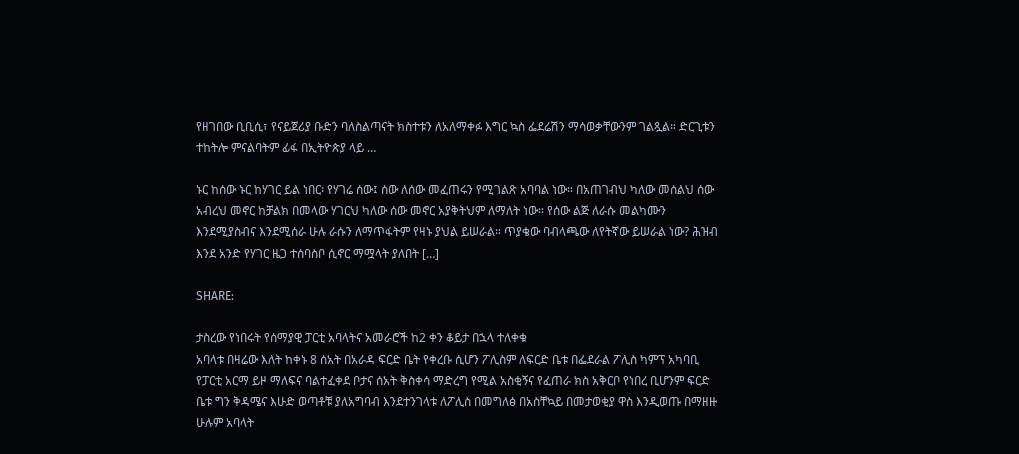የዘገበው ቢቢሲ፣ የናይጀሪያ ቡድን ባለስልጣናት ክስተቱን ለአለማቀፉ እግር ኳስ ፌደሬሽን ማሳወቃቸውንም ገልጿል። ድርጊቱን ተከትሎ ምናልባትም ፊፋ በኢትዮጵያ ላይ …

ኑር ከሰው ኑር ከሃገር ይል ነበር፡ የሃገሬ ሰው፤ ሰው ለሰው መፈጠሩን የሚገልጽ አባባል ነው። በአጠገብህ ካለው መሰልህ ሰው አብረህ መኖር ከቻልክ በመላው ሃገርህ ካለው ሰው መኖር አያቅትህም ለማለት ነው። የሰው ልጅ ለራሱ መልካሙን እንደሚያስብና እንደሚሰራ ሁሉ ራሱን ለማጥፋትም የዛኑ ያህል ይሠራል። ጥያቄው ባብላጫው ለየትኛው ይሠራል ነው? ሕዝብ እንደ አንድ የሃገር ዜጋ ተሰባስቦ ሲኖር ማሟላት ያለበት […]

SHARE:

ታስረው የነበሩት የሰማያዊ ፓርቲ አባላትና አመራሮች ከ2 ቀን ቆይታ በኋላ ተለቀቁ
አባላቱ በዛሬው እለት ከቀኑ 8 ሰአት በአራዳ ፍርድ ቤት የቀረቡ ሲሆን ፖሊስም ለፍርድ ቤቱ በፌደራል ፖሊስ ካምፕ አካባቢ የፓርቲ አርማ ይዞ ማለፍና ባልተፈቀደ ቦታና ሰአት ቅስቀሳ ማድረግ የሚል አስቂኝና የፈጠራ ክስ አቅርቦ የነበረ ቢሆንም ፍርድ ቤቱ ግን ቅዳሜና እሁድ ወጣቶቹ ያለአግባብ እንደተንገላቱ ለፖሊስ በመግለፅ በአስቸኳይ በመታወቂያ ዋስ እንዲወጡ በማዘዙ ሁሉም አባላት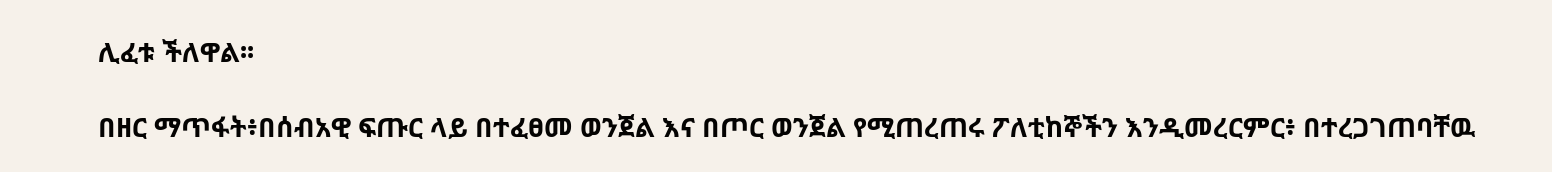ሊፈቱ ችለዋል፡፡

በዘር ማጥፋት፥በሰብአዊ ፍጡር ላይ በተፈፀመ ወንጀል እና በጦር ወንጀል የሚጠረጠሩ ፖለቲከኞችን እንዲመረርምር፥ በተረጋገጠባቸዉ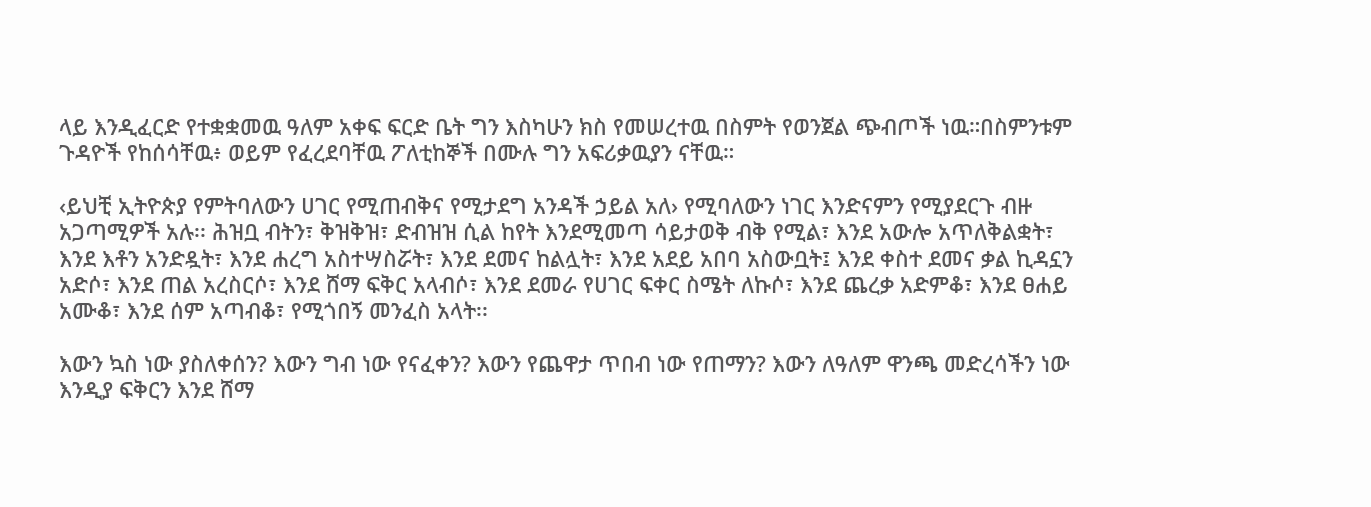ላይ እንዲፈርድ የተቋቋመዉ ዓለም አቀፍ ፍርድ ቤት ግን እስካሁን ክስ የመሠረተዉ በስምት የወንጀል ጭብጦች ነዉ።በስምንቱም ጉዳዮች የከሰሳቸዉ፥ ወይም የፈረደባቸዉ ፖለቲከኞች በሙሉ ግን አፍሪቃዉያን ናቸዉ።

‹ይህቺ ኢትዮጵያ የምትባለውን ሀገር የሚጠብቅና የሚታደግ አንዳች ኃይል አለ› የሚባለውን ነገር እንድናምን የሚያደርጉ ብዙ አጋጣሚዎች አሉ፡፡ ሕዝቧ ብትን፣ ቅዝቅዝ፣ ድብዝዝ ሲል ከየት እንደሚመጣ ሳይታወቅ ብቅ የሚል፣ እንደ አውሎ አጥለቅልቋት፣ እንደ እቶን አንድዷት፣ እንደ ሐረግ አስተሣስሯት፣ እንደ ደመና ከልሏት፣ እንደ አደይ አበባ አስውቧት፤ እንደ ቀስተ ደመና ቃል ኪዳኗን አድሶ፣ እንደ ጠል አረስርሶ፣ እንደ ሸማ ፍቅር አላብሶ፣ እንደ ደመራ የሀገር ፍቀር ስሜት ለኩሶ፣ እንደ ጨረቃ አድምቆ፣ እንደ ፀሐይ አሙቆ፣ እንደ ሰም አጣብቆ፣ የሚጎበኝ መንፈስ አላት፡፡

እውን ኳስ ነው ያስለቀሰን? እውን ግብ ነው የናፈቀን? እውን የጨዋታ ጥበብ ነው የጠማን? እውን ለዓለም ዋንጫ መድረሳችን ነው እንዲያ ፍቅርን እንደ ሸማ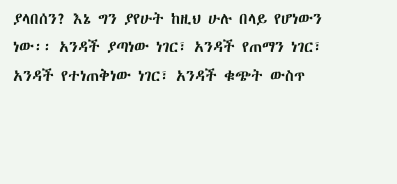ያላበሰን? እኔ ግን ያየሁት ከዚህ ሁሉ በላይ የሆነውን ነው፡፡ አንዳች ያጣነው ነገር፣ አንዳች የጠማን ነገር፣ አንዳች የተነጠቅነው ነገር፣ አንዳች ቁጭት ውስጥ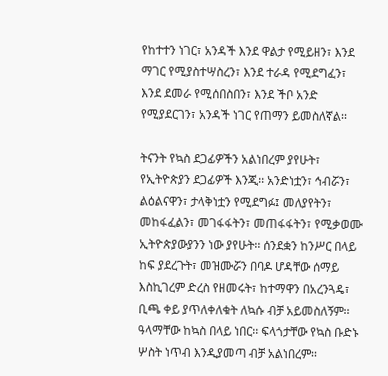የከተተን ነገር፣ አንዳች እንደ ዋልታ የሚይዘን፣ እንደ ማገር የሚያስተሣስረን፣ እንደ ተራዳ የሚደግፈን፣ እንደ ደመራ የሚሰበስበን፣ እንደ ችቦ አንድ የሚያደርገን፣ አንዳች ነገር የጠማን ይመስለኛል፡፡

ትናንት የኳስ ደጋፊዎችን አልነበረም ያየሁት፣ የኢትዮጵያን ደጋፊዎች እንጂ፡፡ አንድነቷን፣ ኅብሯን፣ ልዕልናዋን፣ ታላቅነቷን የሚደግፉ፤ መለያየትን፣ መከፋፈልን፣ መገፋፋትን፣ መጠፋፋትን፣ የሚቃወሙ ኢትዮጵያውያንን ነው ያየሁት፡፡ ሰንደቋን ከንሥር በላይ ከፍ ያደረጉት፣ መዝሙሯን በባዶ ሆዳቸው ሰማይ እስኪገረም ድረስ የዘመሩት፣ ከተማዋን በአረንጓዴ፣ ቢጫ ቀይ ያጥለቀለቁት ለኳሱ ብቻ አይመስለኝም፡፡ ዓላማቸው ከኳስ በላይ ነበር፡፡ ፍላጎታቸው የኳስ ቡድኑ ሦስት ነጥብ እንዲያመጣ ብቻ አልነበረም፡፡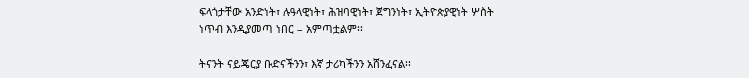ፍላጎታቸው አንድነት፣ ሉዓላዊነት፣ ሕዝባዊነት፣ ጀግንነት፣ ኢትዮጵያዊነት ሦስት ነጥብ እንዲያመጣ ነበር – አምጣቷልም፡፡

ትናንት ናይጄርያ ቡድናችንን፣ እኛ ታሪካችንን አሸንፈናል፡፡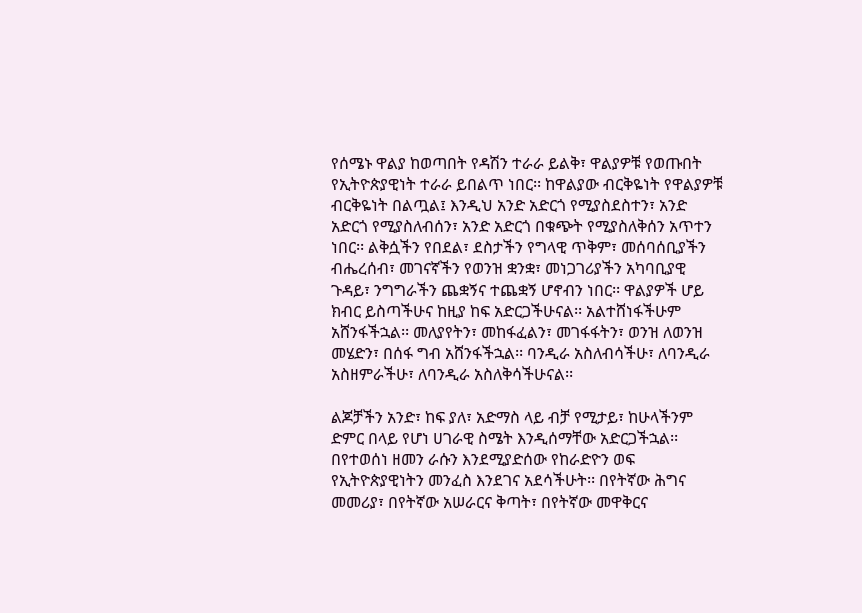የሰሜኑ ዋልያ ከወጣበት የዳሽን ተራራ ይልቅ፣ ዋልያዎቹ የወጡበት የኢትዮጵያዊነት ተራራ ይበልጥ ነበር፡፡ ከዋልያው ብርቅዬነት የዋልያዎቹ ብርቅዬነት በልጧል፤ እንዲህ አንድ አድርጎ የሚያስደስተን፣ አንድ አድርጎ የሚያስለብሰን፣ አንድ አድርጎ በቁጭት የሚያስለቅሰን አጥተን ነበር፡፡ ልቅሷችን የበደል፣ ደስታችን የግላዊ ጥቅም፣ መሰባሰቢያችን ብሔረሰብ፣ መገናኛችን የወንዝ ቋንቋ፣ መነጋገሪያችን አካባቢያዊ ጉዳይ፣ ንግግራችን ጨቋኝና ተጨቋኝ ሆኖብን ነበር፡፡ ዋልያዎች ሆይ ክብር ይስጣችሁና ከዚያ ከፍ አድርጋችሁናል፡፡ አልተሸነፋችሁም አሸንፋችኋል፡፡ መለያየትን፣ መከፋፈልን፣ መገፋፋትን፣ ወንዝ ለወንዝ መሄድን፣ በሰፋ ግብ አሸንፋችኋል፡፡ ባንዲራ አስለብሳችሁ፣ ለባንዲራ አስዘምራችሁ፣ ለባንዲራ አስለቅሳችሁናል፡፡

ልጆቻችን አንድ፣ ከፍ ያለ፣ አድማስ ላይ ብቻ የሚታይ፣ ከሁላችንም ድምር በላይ የሆነ ሀገራዊ ስሜት እንዲሰማቸው አድርጋችኋል፡፡ በየተወሰነ ዘመን ራሱን እንደሚያድሰው የከራድዮን ወፍ የኢትዮጵያዊነትን መንፈስ እንደገና አደሳችሁት፡፡ በየትኛው ሕግና መመሪያ፣ በየትኛው አሠራርና ቅጣት፣ በየትኛው መዋቅርና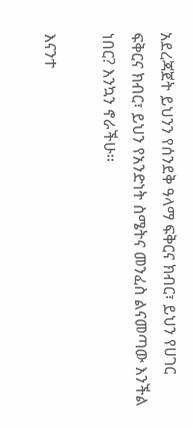አደረጃጀት ይህንን የሰንደቅ ዓላማ ፍቅርና ክብር፣ ይህን የሀገር ፍቅርና ክብር፣ ይህን የአንድነት ስሜትና መንፈስ ልናመጣው እንችል ነበር? እንኳን ኖራችሁ፡፡

እናንተ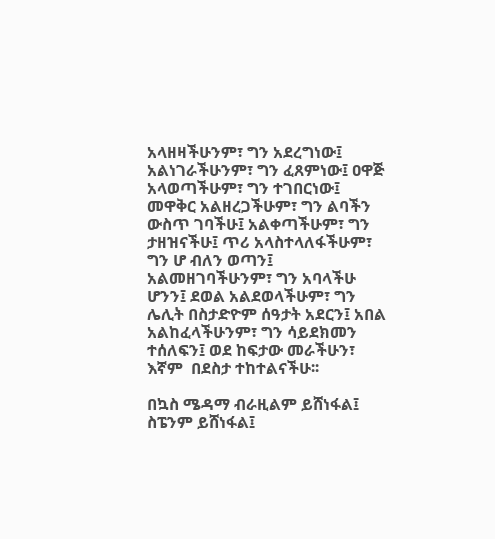አላዘዛችሁንም፣ ግን አደረግነው፤ አልነገራችሁንም፣ ግን ፈጸምነው፤ ዐዋጅ አላወጣችሁም፣ ግን ተገበርነው፤ መዋቅር አልዘረጋችሁም፣ ግን ልባችን ውስጥ ገባችሁ፤ አልቀጣችሁም፣ ግን ታዘዝናችሁ፤ ጥሪ አላስተላለፋችሁም፣ ግን ሆ ብለን ወጣን፤ አልመዘገባችሁንም፣ ግን አባላችሁ ሆንን፤ ደወል አልደወላችሁም፣ ግን ሌሊት በስታድዮም ሰዓታት አደርን፤ አበል አልከፈላችሁንም፣ ግን ሳይደክመን ተሰለፍን፤ ወደ ከፍታው መራችሁን፣ እኛም  በደስታ ተከተልናችሁ፡፡

በኳስ ሜዳማ ብራዚልም ይሸነፋል፤ ስፔንም ይሸነፋል፤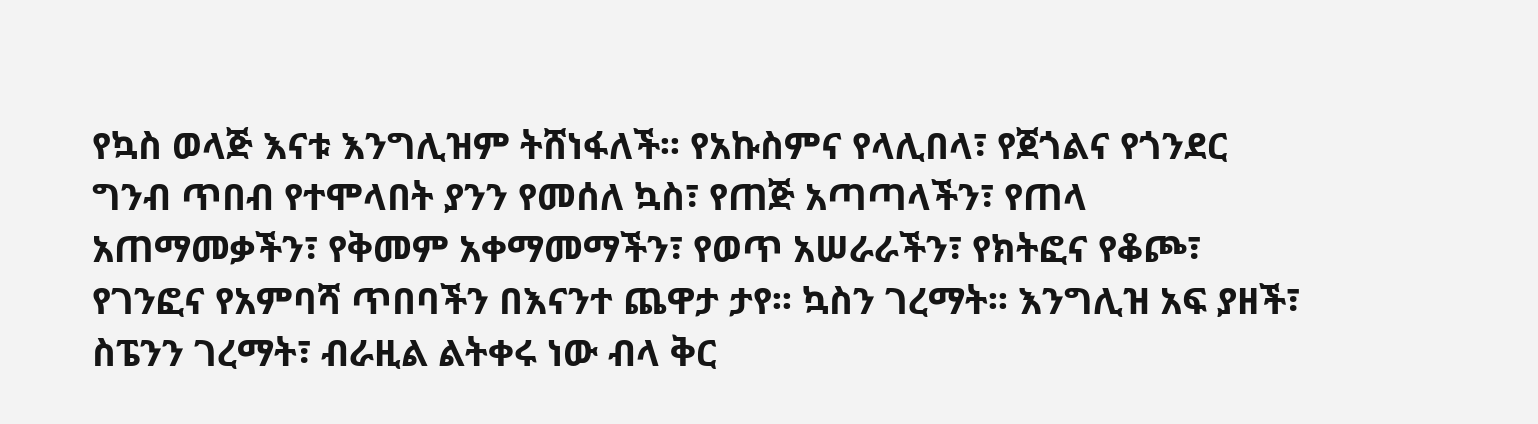የኳስ ወላጅ እናቱ እንግሊዝም ትሸነፋለች፡፡ የአኩስምና የላሊበላ፣ የጀጎልና የጎንደር ግንብ ጥበብ የተሞላበት ያንን የመሰለ ኳስ፣ የጠጅ አጣጣላችን፣ የጠላ አጠማመቃችን፣ የቅመም አቀማመማችን፣ የወጥ አሠራራችን፣ የክትፎና የቆጮ፣ የገንፎና የአምባሻ ጥበባችን በእናንተ ጨዋታ ታየ፡፡ ኳስን ገረማት፡፡ እንግሊዝ አፍ ያዘች፣ ስፔንን ገረማት፣ ብራዚል ልትቀሩ ነው ብላ ቅር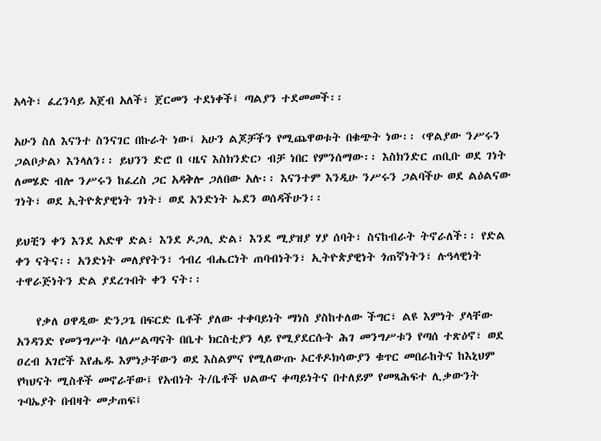አላት፣ ፈረንሳይ አጀብ አለች፣ ጀርመን ተደነቀች፤ ጣልያን ተደመመች፡፡

አሁን ስለ እናንተ ስንናገር በኩራት ነው፤ አሁን ልጆቻችን የሚጨዋወቱት በቁጭት ነው፡፡ ‹ዋልያው ንሥሩን ጋልቦታል› እንላለን፡፡ ይህንን ድሮ በ ‹ዜና እስክንድር› ብቻ ነበር የምንሰማው፡፡ እስክንድር ጠቢቡ ወደ ገነት ለመሄድ ብሎ ንሥሩን ከፈረስ ጋር አዳቅሎ ጋለበው አሉ፡፡ እናንተም እንዲሁ ንሥሩን ጋልባችሁ ወደ ልዕልናው ገነት፣ ወደ ኢትዮጵያዊነት ገነት፣ ወደ አንድነት ኤደን ወሰዳችሁን፡፡

ይህቺን ቀን እንደ አድዋ ድል፣ እንደ ዶጋሊ ድል፣ እንደ ሚያዝያ ሃያ ሰባት፣ ስናከብራት ትኖራለች፡፡ የድል ቀን ናትና፡፡ አንድነት መለያየትን፣ ኅብረ ብሔርነት ጠባብነትን፣ ኢትዮጵያዊነት ጎጠኛነትን፣ ሉዓላዊነት ተዋራጅነትን ድል ያደረጉበት ቀን ናት፡፡

    የቃለ ዐዋዲው ድንጋጌ በፍርድ ቤቶች ያለው ተቀባይነት ማነስ ያስከተለው ችግር፣ ልዩ እምነት ያላቸው አንዳንድ የመንግሥት ባለሥልጣናት በቤተ ክርስቲያን ላይ የሚያደርሱት ሕገ መንግሥቱን የጣሰ ተጽዕኖ፣ ወደ ዐረብ አገሮች እየሔዱ እምነታቸውን ወደ እስልምና የሚለውጡ ኦርቶዶክሳውያን ቁጥር መበራከትና ከእኒህም የካህናት ሚስቶች መኖራቸው፤ የአብነት ት/ቤቶች ህልውና ቀጣይነትና በተለይም የመጻሕፍተ ሊቃውንት ጉባኤያት በብዛት መታጠፍ፤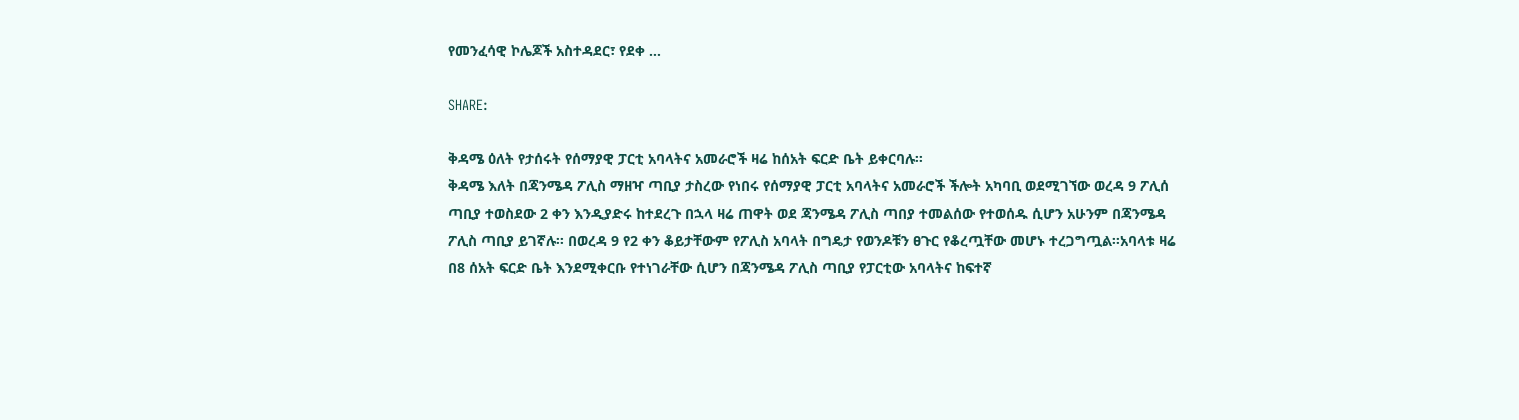የመንፈሳዊ ኮሌጆች አስተዳደር፣ የደቀ …

SHARE:

ቅዳሜ ዕለት የታሰሩት የሰማያዊ ፓርቲ አባላትና አመራሮች ዛሬ ከሰአት ፍርድ ቤት ይቀርባሉ፡፡
ቅዳሜ እለት በጃንሜዳ ፖሊስ ማዘዣ ጣቢያ ታስረው የነበሩ የሰማያዊ ፓርቲ አባላትና አመራሮች ችሎት አካባቢ ወደሚገኘው ወረዳ 9 ፖሊሰ ጣቢያ ተወስደው 2 ቀን እንዲያድሩ ከተደረጉ በኋላ ዛሬ ጠዋት ወደ ጃንሜዳ ፖሊስ ጣበያ ተመልሰው የተወሰዱ ሲሆን አሁንም በጃንሜዳ ፖሊስ ጣቢያ ይገኛሉ፡፡ በወረዳ 9 የ2 ቀን ቆይታቸውም የፖሊስ አባላት በግዴታ የወንዶቹን ፀጉር የቆረጧቸው መሆኑ ተረጋግጧል፡፡አባላቱ ዛሬ በ8 ሰአት ፍርድ ቤት እንደሚቀርቡ የተነገራቸው ሲሆን በጃንሜዳ ፖሊስ ጣቢያ የፓርቲው አባላትና ከፍተኛ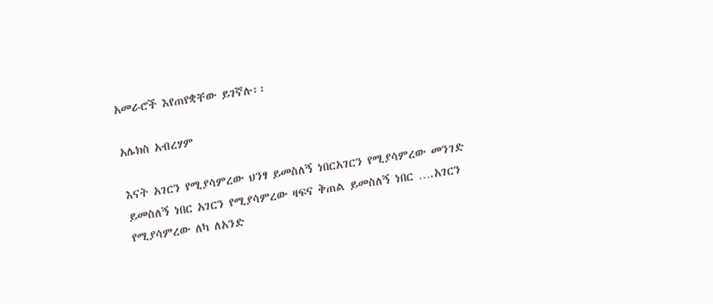አመራሮች እየጠየቋቸው ይገኛሉ፡፡

አሌክስ አብረሃም

እናት አገርን የሚያሳምረው ህንፃ ይመስለኝ ነበርአገርን የሚያሳምረው መንገድ ይመስለኝ ነበር አገርን የሚያሳምረው ዛፍና ቅጠል ይመስለኝ ነበር ….አገርን የሚያሳምረው ለካ ለአንድ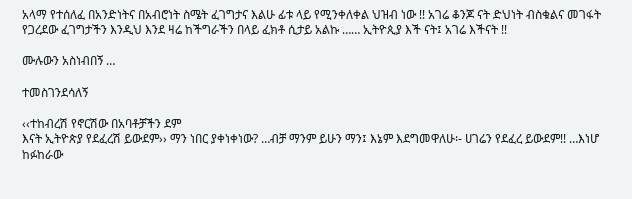አላማ የተሰለፈ በአንድነትና በአብሮነት ስሜት ፈገግታና እልሁ ፊቱ ላይ የሚንቀለቀል ህዝብ ነው !! አገሬ ቆንጆ ናት ድህነት ብስቁልና መገፋት የጋረደው ፈገግታችን እንዲህ እንደ ዛሬ ከችግራችን በላይ ፈክቶ ሲታይ አልኩ …… ኢትዮጲያ እች ናት፤ አገሬ እችናት !!

ሙሉውን አስነብበኝ …

ተመስገንደሳለኝ

‹‹ተከብረሽ የኖርሽው በአባቶቻችን ደም
እናት ኢትዮጵያ የደፈረሽ ይውደም›› ማን ነበር ያቀነቀነው? …ብቻ ማንም ይሁን ማን፤ እኔም እደግመዋለሁ፡- ሀገሬን የደፈረ ይውደም!! …እነሆ ከፉከራው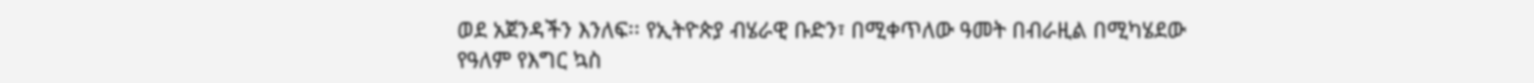ወደ አጀንዳችን እንለፍ፡፡ የኢትዮጵያ ብሄራዊ ቡድን፣ በሚቀጥለው ዓመት በብራዚል በሚካሄደው የዓለም የእግር ኳስ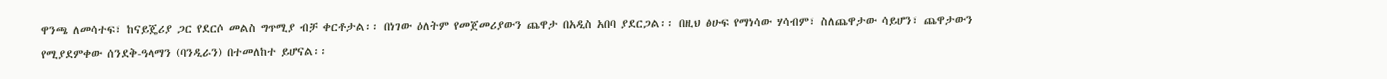ዋንጫ ለመሳተፍ፣ ከናይጄሪያ ጋር የደርሶ መልስ ግጥሚያ ብቻ ቀርቶታል፡፡ በነገው ዕለትም የመጀመሪያውን ጨዋታ በአዲስ አበባ ያደርጋል፡፡ በዚህ ፅሁፍ የማነሳው ሃሳብም፣ ስለጨዋታው ሳይሆን፣ ጨዋታውን
የሚያደምቀው ሰንደቅ-ዓላማን (ባንዲራን) በተመለከተ ይሆናል፡፡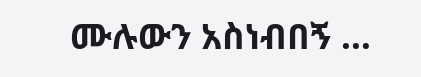ሙሉውን አስነብበኝ …